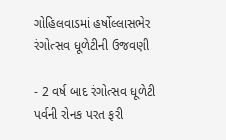ગોહિલવાડમાં હર્ષોલ્લાસભેર રંગોત્સવ ધૂળેટીની ઉજવણી

- 2 વર્ષ બાદ રંગોત્સવ ધૂળેટી પર્વની રોનક પરત ફરી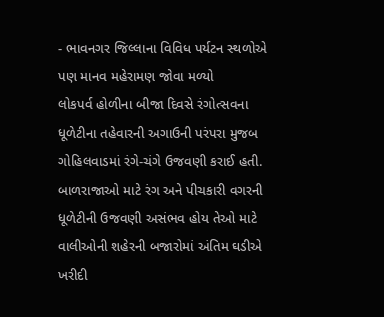- ભાવનગર જિલ્લાના વિવિધ પર્યટન સ્થળોએ પણ માનવ મહેરામણ જોવા મળ્યો
લોકપર્વ હોળીના બીજા દિવસે રંગોત્સવના ધૂળેટીના તહેવારની અગાઉની પરંપરા મુજબ ગોહિલવાડમાં રંગે-ચંગે ઉજવણી કરાઈ હતી. બાળરાજાઓ માટે રંગ અને પીચકારી વગરની ધૂળેટીની ઉજવણી અસંભવ હોય તેઓ માટે વાલીઓની શહેરની બજારોમાં અંતિમ ઘડીએ ખરીદી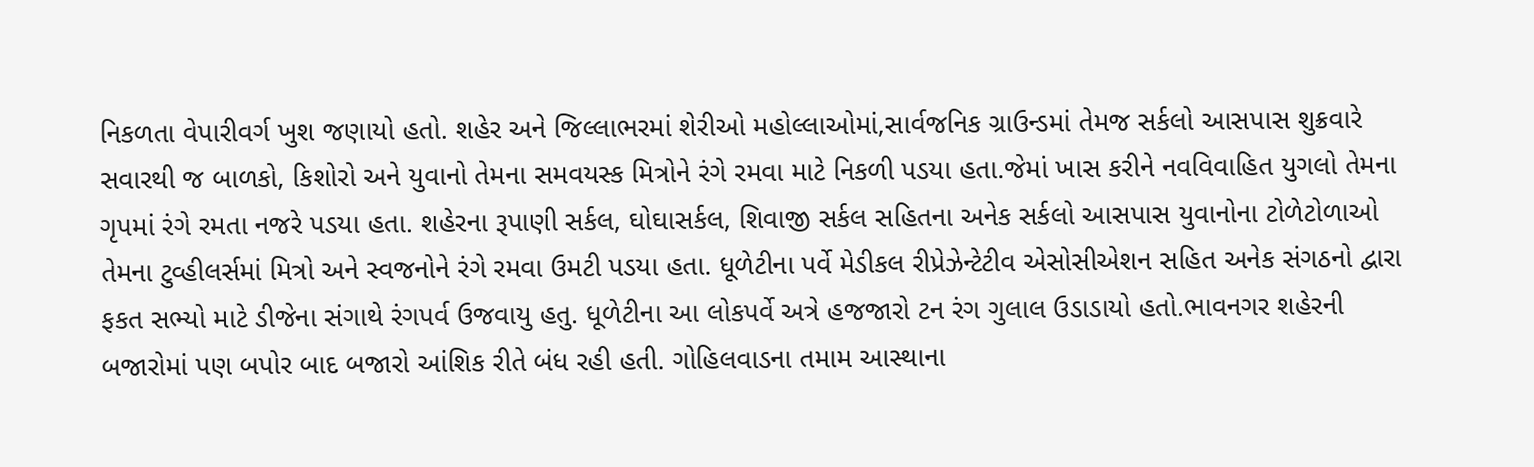નિકળતા વેપારીવર્ગ ખુશ જણાયો હતો. શહેર અને જિલ્લાભરમાં શેરીઓ મહોલ્લાઓમાં,સાર્વજનિક ગ્રાઉન્ડમાં તેમજ સર્કલો આસપાસ શુક્રવારે સવારથી જ બાળકો, કિશોરો અને યુવાનો તેમના સમવયસ્ક મિત્રોને રંગે રમવા માટે નિકળી પડયા હતા.જેમાં ખાસ કરીને નવવિવાહિત યુગલો તેમના ગૃપમાં રંગે રમતા નજરે પડયા હતા. શહેરના રૂપાણી સર્કલ, ઘોઘાસર્કલ, શિવાજી સર્કલ સહિતના અનેક સર્કલો આસપાસ યુવાનોના ટોળેટોળાઓ તેમના ટુવ્હીલર્સમાં મિત્રો અને સ્વજનોને રંગે રમવા ઉમટી પડયા હતા. ધૂળેટીના પર્વે મેડીકલ રીપ્રેઝેન્ટેટીવ એસોસીએશન સહિત અનેક સંગઠનો દ્વારા ફકત સભ્યો માટે ડીજેના સંગાથે રંગપર્વ ઉજવાયુ હતુ. ધૂળેટીના આ લોકપર્વે અત્રે હજજારો ટન રંગ ગુલાલ ઉડાડાયો હતો.ભાવનગર શહેરની બજારોમાં પણ બપોર બાદ બજારો આંશિક રીતે બંધ રહી હતી. ગોહિલવાડના તમામ આસ્થાના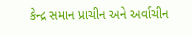કેન્દ્ર સમાન પ્રાચીન અને અર્વાચીન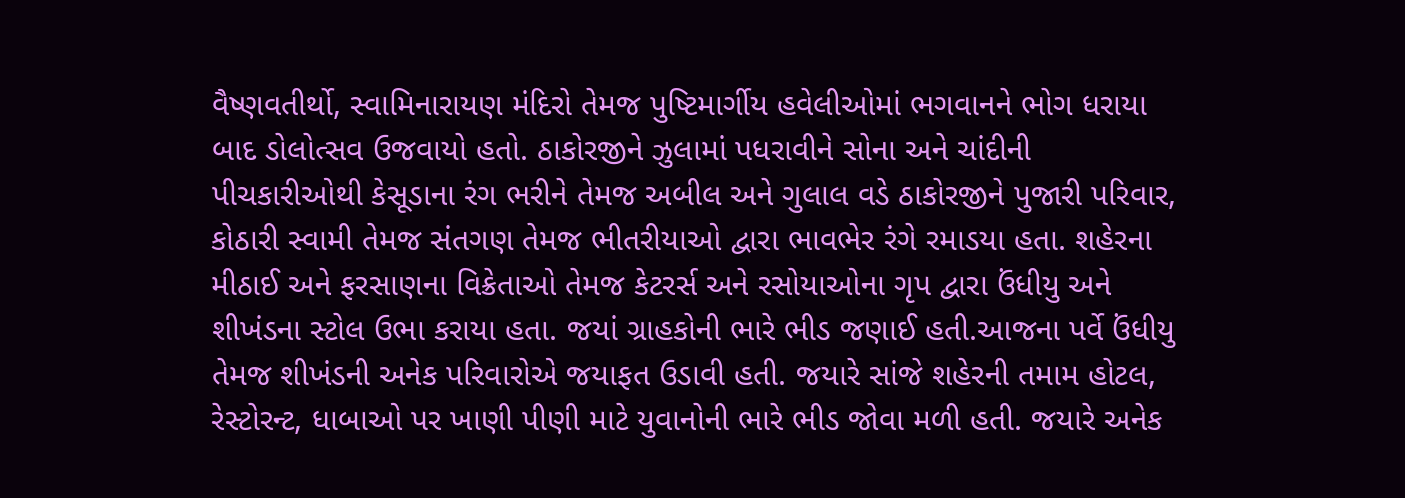વૈષ્ણવતીર્થો, સ્વામિનારાયણ મંદિરો તેમજ પુષ્ટિમાર્ગીય હવેલીઓમાં ભગવાનને ભોગ ધરાયા બાદ ડોલોત્સવ ઉજવાયો હતો. ઠાકોરજીને ઝુલામાં પધરાવીને સોના અને ચાંદીની પીચકારીઓથી કેસૂડાના રંગ ભરીને તેમજ અબીલ અને ગુલાલ વડે ઠાકોરજીને પુજારી પરિવાર, કોઠારી સ્વામી તેમજ સંતગણ તેમજ ભીતરીયાઓ દ્વારા ભાવભેર રંગે રમાડયા હતા. શહેરના મીઠાઈ અને ફરસાણના વિક્રેતાઓ તેમજ કેટરર્સ અને રસોયાઓના ગૃપ દ્વારા ઉંધીયુ અને શીખંડના સ્ટોલ ઉભા કરાયા હતા. જયાં ગ્રાહકોની ભારે ભીડ જણાઈ હતી.આજના પર્વે ઉંધીયુ તેમજ શીખંડની અનેક પરિવારોએ જયાફત ઉડાવી હતી. જયારે સાંજે શહેરની તમામ હોટલ, રેસ્ટોરન્ટ, ધાબાઓ પર ખાણી પીણી માટે યુવાનોની ભારે ભીડ જોવા મળી હતી. જયારે અનેક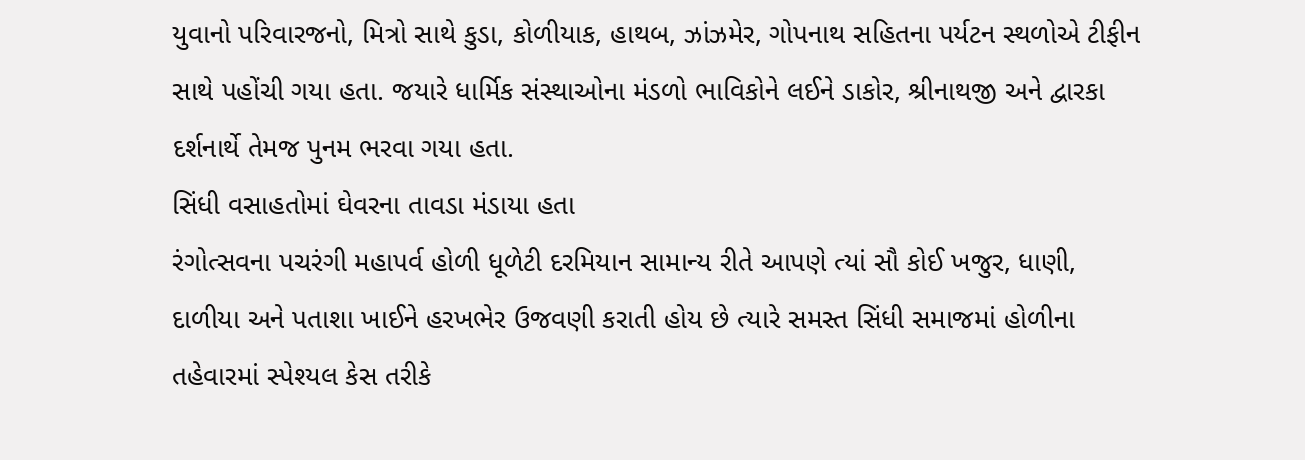યુવાનો પરિવારજનો, મિત્રો સાથે કુડા, કોળીયાક, હાથબ, ઝાંઝમેર, ગોપનાથ સહિતના પર્યટન સ્થળોએ ટીફીન સાથે પહોંચી ગયા હતા. જયારે ધાર્મિક સંસ્થાઓના મંડળો ભાવિકોને લઈને ડાકોર, શ્રીનાથજી અને દ્વારકા દર્શનાર્થે તેમજ પુનમ ભરવા ગયા હતા.
સિંધી વસાહતોમાં ઘેવરના તાવડા મંડાયા હતા
રંગોત્સવના પચરંગી મહાપર્વ હોળી ધૂળેટી દરમિયાન સામાન્ય રીતે આપણે ત્યાં સૌ કોઈ ખજુર, ધાણી, દાળીયા અને પતાશા ખાઈને હરખભેર ઉજવણી કરાતી હોય છે ત્યારે સમસ્ત સિંધી સમાજમાં હોળીના તહેવારમાં સ્પેશ્યલ કેસ તરીકે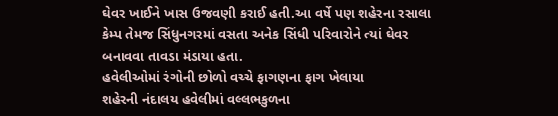ઘેવર ખાઈને ખાસ ઉજવણી કરાઈ હતી.આ વર્ષે પણ શહેરના રસાલા કેમ્પ તેમજ સિંધુનગરમાં વસતા અનેક સિંધી પરિવારોને ત્યાં ઘેવર બનાવવા તાવડા મંડાયા હતા.
હવેલીઓમાં રંગોની છોળો વચ્ચે ફાગણના ફાગ ખેલાયા
શહેરની નંદાલય હવેલીમાં વલ્લભકુળના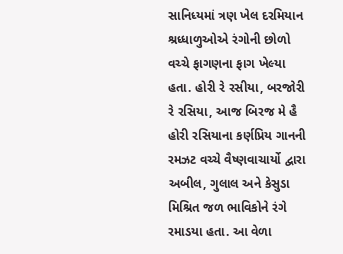સાનિધ્યમાં ત્રણ ખેલ દરમિયાન શ્રધ્ધાળુઓએ રંગોની છોળો વચ્ચે ફાગણના ફાગ ખેલ્યા હતા. હોરી રે રસીયા, બરજોરી રે રસિયા, આજ બિરજ મે હૈ હોરી રસિયાના કર્ણપ્રિય ગાનની રમઝટ વચ્ચે વૈષ્ણવાચાર્યો દ્વારા અબીલ, ગુલાલ અને કેસુડા મિશ્રિત જળ ભાવિકોને રંગે રમાડયા હતા. આ વેળા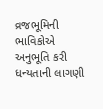વ્રજભૂમિની ભાવિકોએ અનુભૂતિ કરી ધન્યતાની લાગણી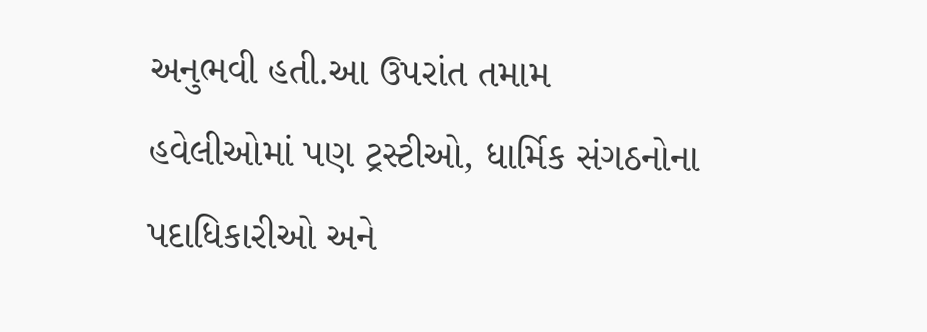અનુભવી હતી.આ ઉપરાંત તમામ હવેલીઓમાં પણ ટ્રસ્ટીઓ, ધાર્મિક સંગઠનોના પદાધિકારીઓ અને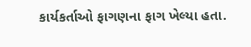કાર્યકર્તાઓ ફાગણના ફાગ ખેલ્યા હતા.